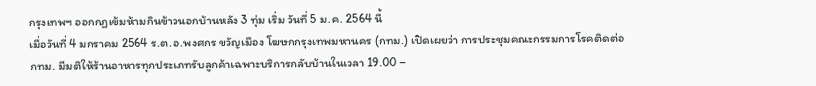กรุงเทพฯ ออกกฏเข้มห้ามกินข้าวนอกบ้านหลัง 3 ทุ่ม เริ่ม วันที่ 5 ม.ค. 2564 นี้
เมื่อวันที่ 4 มกราคม 2564 ร.ต.อ.พงศกร ขวัญเมือง โฆษกกรุงเทพมหานคร (กทม.) เปิดเผยว่า การประชุมคณะกรรมการโรคติดต่อ กทม. มีมติให้ร้านอาหารทุกประเภทรับลูกค้าเฉพาะบริการกลับบ้านในเวลา 19.00 –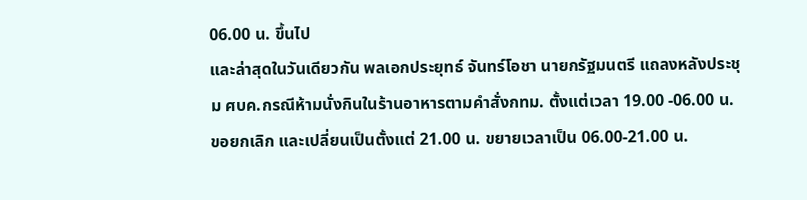06.00 น. ขึ้นไป
และล่าสุดในวันเดียวกัน พลเอกประยุทธ์ จันทร์โอชา นายกรัฐมนตรี แถลงหลังประชุม ศบค.กรณีห้ามนั่งกินในร้านอาหารตามคำสั่งกทม. ตั้งแต่เวลา 19.00 -06.00 น. ขอยกเลิก และเปลี่ยนเป็นตั้งแต่ 21.00 น. ขยายเวลาเป็น 06.00-21.00 น.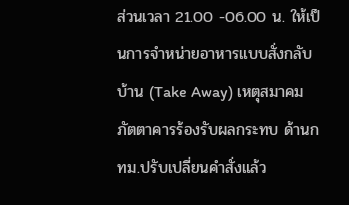ส่วนเวลา 21.00 -06.00 น. ให้เป็นการจำหน่ายอาหารแบบสั่งกลับบ้าน (Take Away) เหตุสมาคมภัตตาคารร้องรับผลกระทบ ด้านกทม.ปรับเปลี่ยนคำสั่งแล้ว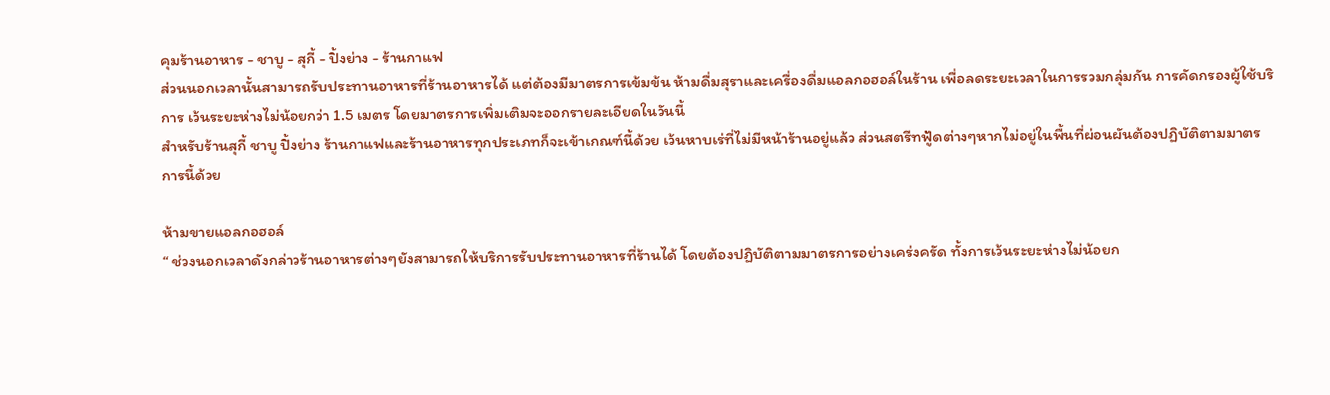คุมร้านอาหาร - ชาบู - สุกี้ - ปิ้งย่าง - ร้านกาแฟ
ส่วนนอกเวลานั้นสามารถรับประทานอาหารที่ร้านอาหารได้ แต่ต้องมีมาตรการเข้มข้น ห้ามดื่มสุราและเครื่องดื่มแอลกอฮอล์ในร้าน เพื่อลดระยะเวลาในการรวมกลุ่มกัน การคัดกรองผู้ใช้บริการ เว้นระยะห่างไม่น้อยกว่า 1.5 เมตร โดยมาตรการเพิ่มเติมจะออกรายละเอียดในวันนี้
สำหรับร้านสุกี้ ชาบู ปิ้งย่าง ร้านกาแฟและร้านอาหารทุกประเภทก็จะเข้าเกณฑ์นี้ด้วย เว้นหาบเร่ที่ไม่มีหน้าร้านอยู่แล้ว ส่วนสตรีทฟู้ดต่างๆหากไม่อยู่ในพื้นที่ผ่อนผันต้องปฏิบัติตามมาตรการนี้ด้วย

ห้ามขายแอลกอฮอล์
“ ช่วงนอกเวลาดังกล่าวร้านอาหารต่างๆยังสามารถให้บริการรับประทานอาหารที่ร้านได้ โดยต้องปฏิบัติตามมาตรการอย่างเคร่งครัด ทั้งการเว้นระยะห่างไม่น้อยก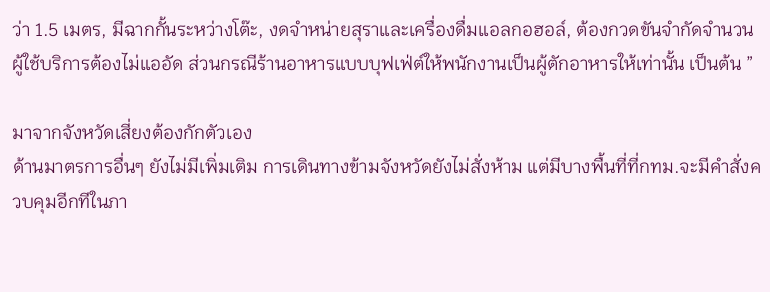ว่า 1.5 เมตร, มีฉากกั้นระหว่างโต๊ะ, งดจำหน่ายสุราและเครื่องดื่มแอลกอฮอล์, ต้องกวดขันจำกัดจำนวนผู้ใช้บริการต้องไม่แออัด ส่วนกรณีร้านอาหารแบบบุฟเฟ่ต์ให้พนักงานเป็นผู้ตักอาหารให้เท่านั้น เป็นต้น ”

มาจากจังหวัดเสี่ยงต้องกักตัวเอง
ด้านมาตรการอื่นๆ ยังไม่มีเพิ่มเติม การเดินทางข้ามจังหวัดยังไม่สั่งห้าม แต่มีบางพื้นที่ที่กทม.จะมีคำสั่งควบคุมอีกทีในภา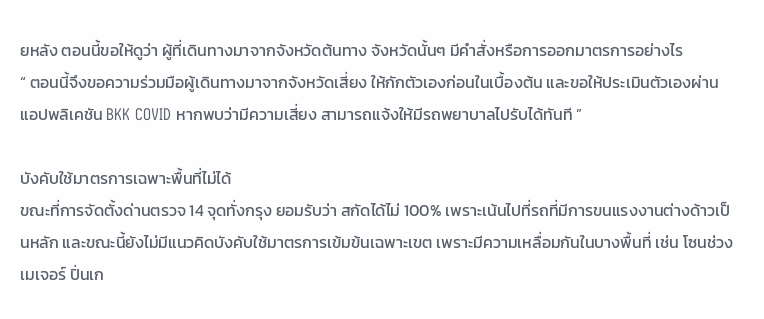ยหลัง ตอนนี้ขอให้ดูว่า ผู้ที่เดินทางมาจากจังหวัดต้นทาง จังหวัดนั้นๆ มีคำสั่งหรือการออกมาตรการอย่างไร
“ ตอนนี้จึงขอความร่วมมือผู้เดินทางมาจากจังหวัดเสี่ยง ให้กักตัวเองก่อนในเบื้องต้น และขอให้ประเมินตัวเองผ่านแอปพลิเคชัน BKK COVID หากพบว่ามีความเสี่ยง สามารถแจ้งให้มีรถพยาบาลไปรับได้ทันที ”

บังคับใช้มาตรการเฉพาะพื้นที่ไม่ได้
ขณะที่การจัดตั้งด่านตรวจ 14 จุดทั่งกรุง ยอมรับว่า สกัดได้ไม่ 100% เพราะเน้นไปที่รถที่มีการขนแรงงานต่างด้าวเป็นหลัก และขณะนี้ยังไม่มีแนวคิดบังคับใช้มาตรการเข้มข้นเฉพาะเขต เพราะมีความเหลื่อมกันในบางพื้นที่ เช่น โซนช่วงเมเจอร์ ปิ่นเก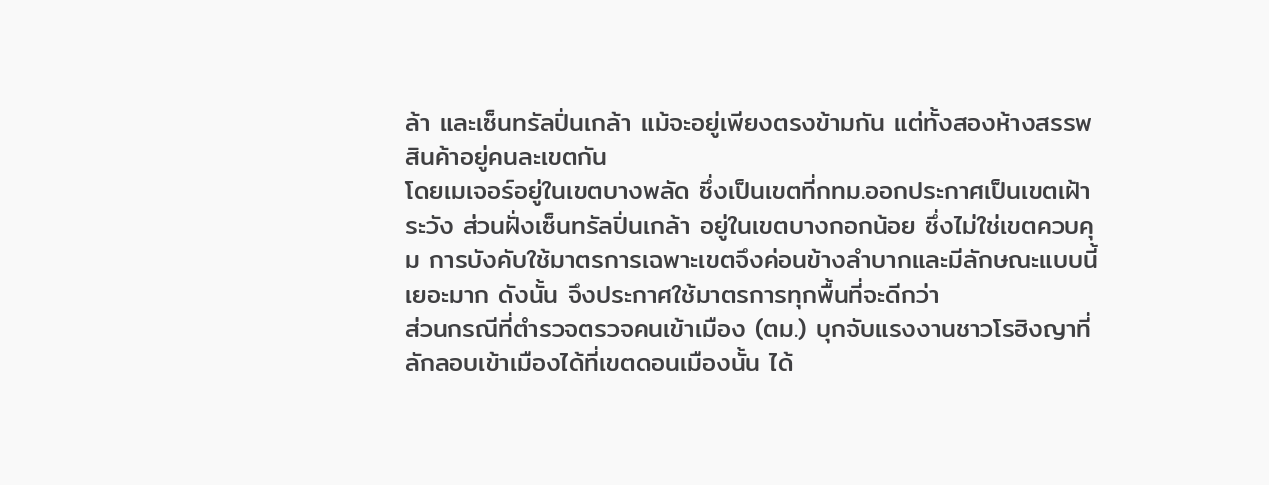ล้า และเซ็นทรัลปิ่นเกล้า แม้จะอยู่เพียงตรงข้ามกัน แต่ทั้งสองห้างสรรพสินค้าอยู่คนละเขตกัน
โดยเมเจอร์อยู่ในเขตบางพลัด ซึ่งเป็นเขตที่กทม.ออกประกาศเป็นเขตเฝ้าระวัง ส่วนฝั่งเซ็นทรัลปิ่นเกล้า อยู่ในเขตบางกอกน้อย ซึ่งไม่ใช่เขตควบคุม การบังคับใช้มาตรการเฉพาะเขตจึงค่อนข้างลำบากและมีลักษณะแบบนี้เยอะมาก ดังนั้น จึงประกาศใช้มาตรการทุกพื้นที่จะดีกว่า
ส่วนกรณีที่ตำรวจตรวจคนเข้าเมือง (ตม.) บุกจับแรงงานชาวโรฮิงญาที่ลักลอบเข้าเมืองได้ที่เขตดอนเมืองนั้น ได้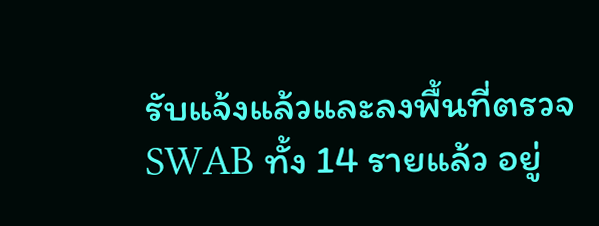รับแจ้งแล้วและลงพื้นที่ตรวจ SWAB ทั้ง 14 รายแล้ว อยู่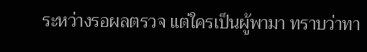ระหว่างรอผลตรวจ แต่ใครเป็นผู้พามา ทราบว่าทา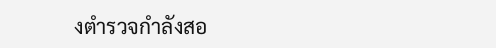งตำรวจกำลังสอ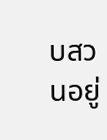บสวนอยู่